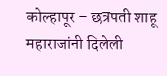कोल्हापूर – छत्रपती शाहू महाराजांनी दिलेली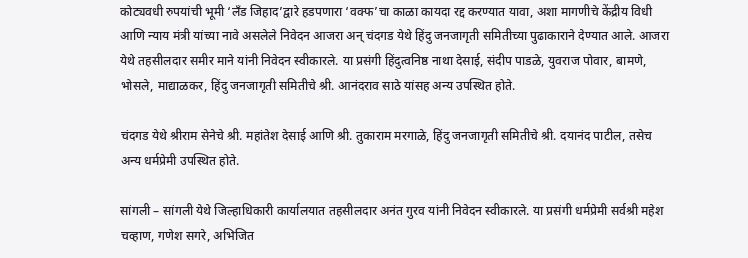कोट्यवधी रुपयांची भूमी ‘लँड जिहाद’द्वारे हडपणारा ‘वक्फ’चा काळा कायदा रद्द करण्यात यावा, अशा मागणीचे केंद्रीय विधी आणि न्याय मंत्री यांच्या नावे असलेले निवेदन आजरा अन् चंदगड येथे हिंदु जनजागृती समितीच्या पुढाकाराने देण्यात आले. आजरा येथे तहसीलदार समीर माने यांनी निवेदन स्वीकारले. या प्रसंगी हिंदुत्वनिष्ठ नाथा देसाई, संदीप पाडळे, युवराज पोवार, बामणे, भोसले, माद्याळकर, हिंदु जनजागृती समितीचे श्री. आनंदराव साठे यांसह अन्य उपस्थित होते.

चंदगड येथे श्रीराम सेनेचे श्री. महांतेश देसाई आणि श्री. तुकाराम मरगाळे, हिंदु जनजागृती समितीचे श्री. दयानंद पाटील, तसेच अन्य धर्मप्रेमी उपस्थित होते.

सांगली – सांगली येथे जिल्हाधिकारी कार्यालयात तहसीलदार अनंत गुरव यांनी निवेदन स्वीकारले. या प्रसंगी धर्मप्रेमी सर्वश्री महेश चव्हाण, गणेश सगरे, अभिजित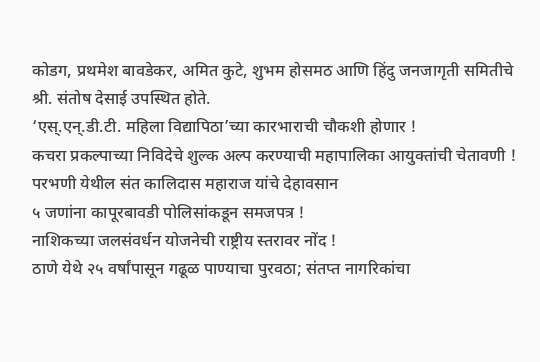कोडग, प्रथमेश बावडेकर, अमित कुटे, शुभम होसमठ आणि हिंदु जनजागृती समितीचे श्री. संतोष देसाई उपस्थित होते.
‘एस्.एन्.डी.टी. महिला विद्यापिठा’च्या कारभाराची चौकशी होणार !
कचरा प्रकल्पाच्या निविदेचे शुल्क अल्प करण्याची महापालिका आयुक्तांची चेतावणी !
परभणी येथील संत कालिदास महाराज यांचे देहावसान
५ जणांना कापूरबावडी पोलिसांकडून समजपत्र !
नाशिकच्या जलसंवर्धन योजनेची राष्ट्रीय स्तरावर नोंद !
ठाणे येथे २५ वर्षांपासून गढूळ पाण्याचा पुरवठा; संतप्त नागरिकांचा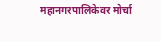महानगरपालिकेवर मोर्चा